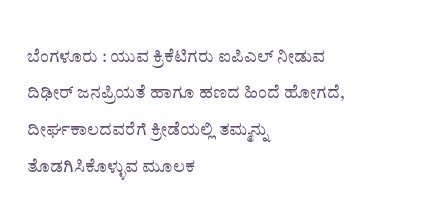ಬೆಂಗಳೂರು : ಯುವ ಕ್ರಿಕೆಟಿಗರು ಐಪಿಎಲ್ ನೀಡುವ ದಿಢೀರ್ ಜನಪ್ರಿಯತೆ ಹಾಗೂ ಹಣದ ಹಿಂದೆ ಹೋಗದೆ, ದೀರ್ಘಕಾಲದವರೆಗೆ ಕ್ರೀಡೆಯಲ್ಲಿ ತಮ್ಮನ್ನು ತೊಡಗಿಸಿಕೊಳ್ಳುವ ಮೂಲಕ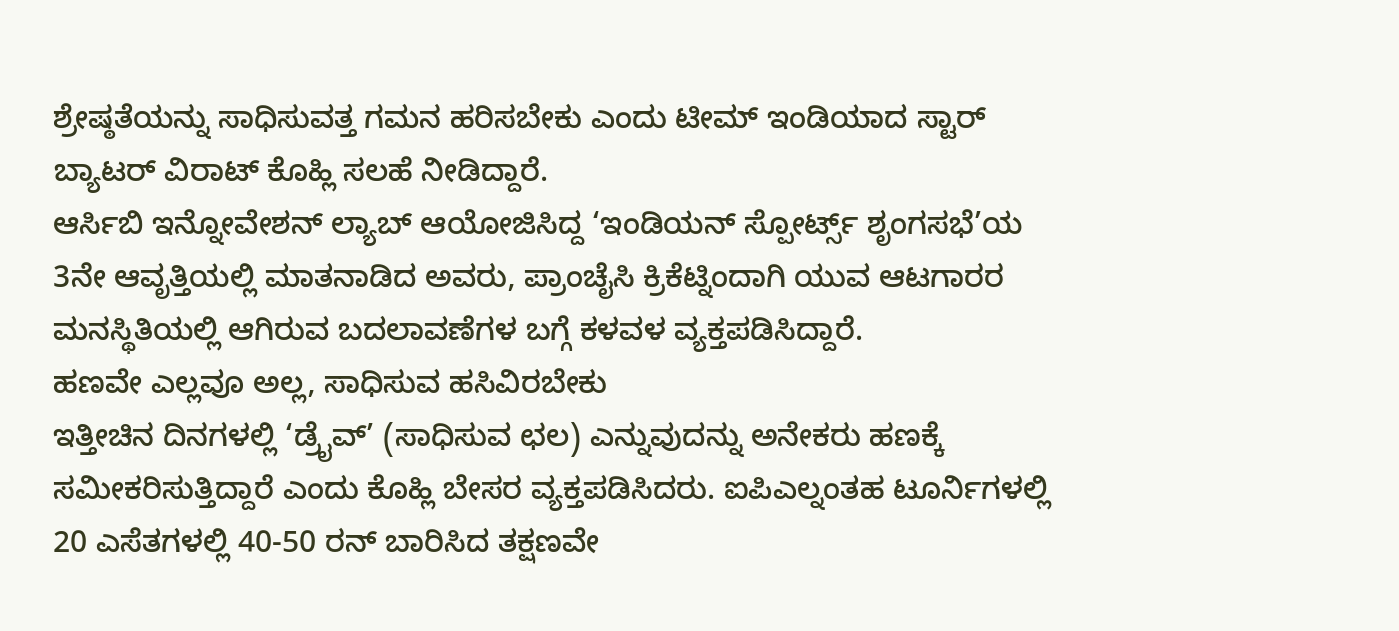ಶ್ರೇಷ್ಠತೆಯನ್ನು ಸಾಧಿಸುವತ್ತ ಗಮನ ಹರಿಸಬೇಕು ಎಂದು ಟೀಮ್ ಇಂಡಿಯಾದ ಸ್ಟಾರ್ ಬ್ಯಾಟರ್ ವಿರಾಟ್ ಕೊಹ್ಲಿ ಸಲಹೆ ನೀಡಿದ್ದಾರೆ.
ಆರ್ಸಿಬಿ ಇನ್ನೋವೇಶನ್ ಲ್ಯಾಬ್ ಆಯೋಜಿಸಿದ್ದ ‘ಇಂಡಿಯನ್ ಸ್ಪೋರ್ಟ್ಸ್ ಶೃಂಗಸಭೆ’ಯ 3ನೇ ಆವೃತ್ತಿಯಲ್ಲಿ ಮಾತನಾಡಿದ ಅವರು, ಪ್ರಾಂಚೈಸಿ ಕ್ರಿಕೆಟ್ನಿಂದಾಗಿ ಯುವ ಆಟಗಾರರ ಮನಸ್ಥಿತಿಯಲ್ಲಿ ಆಗಿರುವ ಬದಲಾವಣೆಗಳ ಬಗ್ಗೆ ಕಳವಳ ವ್ಯಕ್ತಪಡಿಸಿದ್ದಾರೆ.
ಹಣವೇ ಎಲ್ಲವೂ ಅಲ್ಲ, ಸಾಧಿಸುವ ಹಸಿವಿರಬೇಕು
ಇತ್ತೀಚಿನ ದಿನಗಳಲ್ಲಿ ‘ಡ್ರೈವ್’ (ಸಾಧಿಸುವ ಛಲ) ಎನ್ನುವುದನ್ನು ಅನೇಕರು ಹಣಕ್ಕೆ ಸಮೀಕರಿಸುತ್ತಿದ್ದಾರೆ ಎಂದು ಕೊಹ್ಲಿ ಬೇಸರ ವ್ಯಕ್ತಪಡಿಸಿದರು. ಐಪಿಎಲ್ನಂತಹ ಟೂರ್ನಿಗಳಲ್ಲಿ 20 ಎಸೆತಗಳಲ್ಲಿ 40-50 ರನ್ ಬಾರಿಸಿದ ತಕ್ಷಣವೇ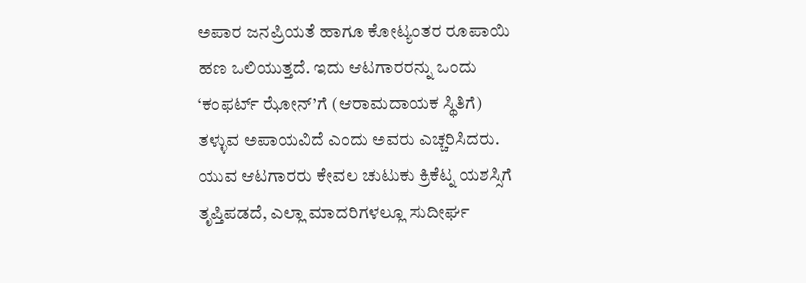ಅಪಾರ ಜನಪ್ರಿಯತೆ ಹಾಗೂ ಕೋಟ್ಯಂತರ ರೂಪಾಯಿ ಹಣ ಒಲಿಯುತ್ತದೆ. ಇದು ಆಟಗಾರರನ್ನು ಒಂದು ‘ಕಂಫರ್ಟ್ ಝೋನ್’ಗೆ (ಆರಾಮದಾಯಕ ಸ್ಥಿತಿಗೆ) ತಳ್ಳುವ ಅಪಾಯವಿದೆ ಎಂದು ಅವರು ಎಚ್ಚರಿಸಿದರು. ಯುವ ಆಟಗಾರರು ಕೇವಲ ಚುಟುಕು ಕ್ರಿಕೆಟ್ನ ಯಶಸ್ಸಿಗೆ ತೃಪ್ತಿಪಡದೆ, ಎಲ್ಲಾ ಮಾದರಿಗಳಲ್ಲೂ ಸುದೀರ್ಘ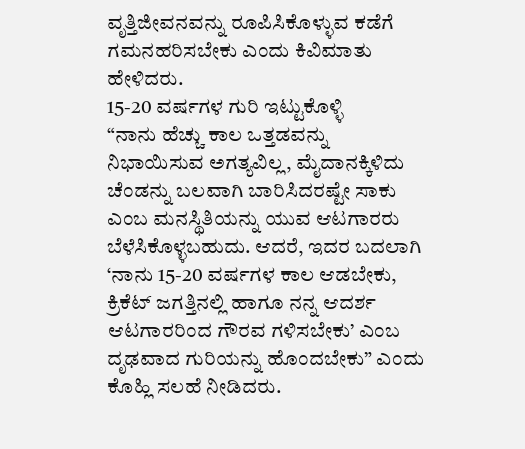ವೃತ್ತಿಜೀವನವನ್ನು ರೂಪಿಸಿಕೊಳ್ಳುವ ಕಡೆಗೆ ಗಮನಹರಿಸಬೇಕು ಎಂದು ಕಿವಿಮಾತು ಹೇಳಿದರು.
15-20 ವರ್ಷಗಳ ಗುರಿ ಇಟ್ಟುಕೊಳ್ಳಿ
“ನಾನು ಹೆಚ್ಚು ಕಾಲ ಒತ್ತಡವನ್ನು ನಿಭಾಯಿಸುವ ಅಗತ್ಯವಿಲ್ಲ, ಮೈದಾನಕ್ಕಿಳಿದು ಚೆಂಡನ್ನು ಬಲವಾಗಿ ಬಾರಿಸಿದರಷ್ಟೇ ಸಾಕು ಎಂಬ ಮನಸ್ಥಿತಿಯನ್ನು ಯುವ ಆಟಗಾರರು ಬೆಳೆಸಿಕೊಳ್ಳಬಹುದು. ಆದರೆ, ಇದರ ಬದಲಾಗಿ ‘ನಾನು 15-20 ವರ್ಷಗಳ ಕಾಲ ಆಡಬೇಕು, ಕ್ರಿಕೆಟ್ ಜಗತ್ತಿನಲ್ಲಿ ಹಾಗೂ ನನ್ನ ಆದರ್ಶ ಆಟಗಾರರಿಂದ ಗೌರವ ಗಳಿಸಬೇಕು’ ಎಂಬ ದೃಢವಾದ ಗುರಿಯನ್ನು ಹೊಂದಬೇಕು” ಎಂದು ಕೊಹ್ಲಿ ಸಲಹೆ ನೀಡಿದರು.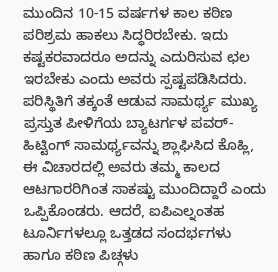ಮುಂದಿನ 10-15 ವರ್ಷಗಳ ಕಾಲ ಕಠಿಣ ಪರಿಶ್ರಮ ಹಾಕಲು ಸಿದ್ಧರಿರಬೇಕು. ಇದು ಕಷ್ಟಕರವಾದರೂ ಅದನ್ನು ಎದುರಿಸುವ ಛಲ ಇರಬೇಕು ಎಂದು ಅವರು ಸ್ಪಷ್ಟಪಡಿಸಿದರು.
ಪರಿಸ್ಥಿತಿಗೆ ತಕ್ಕಂತೆ ಆಡುವ ಸಾಮರ್ಥ್ಯ ಮುಖ್ಯ
ಪ್ರಸ್ತುತ ಪೀಳಿಗೆಯ ಬ್ಯಾಟರ್ಗಳ ಪವರ್-ಹಿಟ್ಟಿಂಗ್ ಸಾಮರ್ಥ್ಯವನ್ನು ಶ್ಲಾಘಿಸಿದ ಕೊಹ್ಲಿ, ಈ ವಿಚಾರದಲ್ಲಿ ಅವರು ತಮ್ಮ ಕಾಲದ ಆಟಗಾರರಿಗಿಂತ ಸಾಕಷ್ಟು ಮುಂದಿದ್ದಾರೆ ಎಂದು ಒಪ್ಪಿಕೊಂಡರು. ಆದರೆ, ಐಪಿಎಲ್ನಂತಹ ಟೂರ್ನಿಗಳಲ್ಲೂ ಒತ್ತಡದ ಸಂದರ್ಭಗಳು ಹಾಗೂ ಕಠಿಣ ಪಿಚ್ಗಳು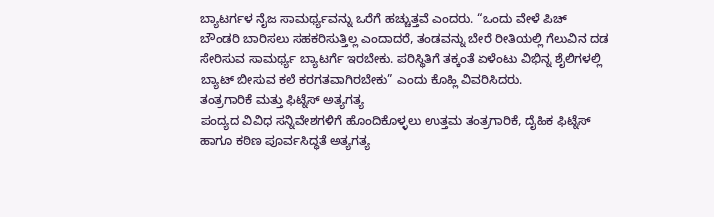ಬ್ಯಾಟರ್ಗಳ ನೈಜ ಸಾಮರ್ಥ್ಯವನ್ನು ಒರೆಗೆ ಹಚ್ಚುತ್ತವೆ ಎಂದರು. “ಒಂದು ವೇಳೆ ಪಿಚ್ ಬೌಂಡರಿ ಬಾರಿಸಲು ಸಹಕರಿಸುತ್ತಿಲ್ಲ ಎಂದಾದರೆ, ತಂಡವನ್ನು ಬೇರೆ ರೀತಿಯಲ್ಲಿ ಗೆಲುವಿನ ದಡ ಸೇರಿಸುವ ಸಾಮರ್ಥ್ಯ ಬ್ಯಾಟರ್ಗೆ ಇರಬೇಕು. ಪರಿಸ್ಥಿತಿಗೆ ತಕ್ಕಂತೆ ಏಳೆಂಟು ವಿಭಿನ್ನ ಶೈಲಿಗಳಲ್ಲಿ ಬ್ಯಾಟ್ ಬೀಸುವ ಕಲೆ ಕರಗತವಾಗಿರಬೇಕು” ಎಂದು ಕೊಹ್ಲಿ ವಿವರಿಸಿದರು.
ತಂತ್ರಗಾರಿಕೆ ಮತ್ತು ಫಿಟ್ನೆಸ್ ಅತ್ಯಗತ್ಯ
ಪಂದ್ಯದ ವಿವಿಧ ಸನ್ನಿವೇಶಗಳಿಗೆ ಹೊಂದಿಕೊಳ್ಳಲು ಉತ್ತಮ ತಂತ್ರಗಾರಿಕೆ, ದೈಹಿಕ ಫಿಟ್ನೆಸ್ ಹಾಗೂ ಕಠಿಣ ಪೂರ್ವಸಿದ್ಧತೆ ಅತ್ಯಗತ್ಯ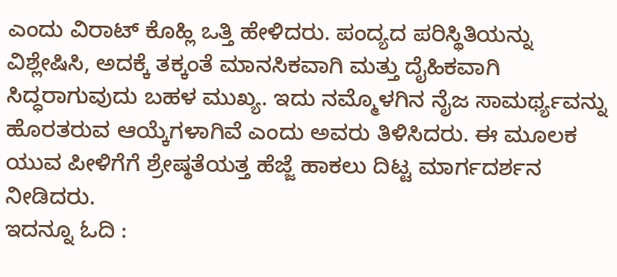ಎಂದು ವಿರಾಟ್ ಕೊಹ್ಲಿ ಒತ್ತಿ ಹೇಳಿದರು. ಪಂದ್ಯದ ಪರಿಸ್ಥಿತಿಯನ್ನು ವಿಶ್ಲೇಷಿಸಿ, ಅದಕ್ಕೆ ತಕ್ಕಂತೆ ಮಾನಸಿಕವಾಗಿ ಮತ್ತು ದೈಹಿಕವಾಗಿ ಸಿದ್ಧರಾಗುವುದು ಬಹಳ ಮುಖ್ಯ. ಇದು ನಮ್ಮೊಳಗಿನ ನೈಜ ಸಾಮರ್ಥ್ಯವನ್ನು ಹೊರತರುವ ಆಯ್ಕೆಗಳಾಗಿವೆ ಎಂದು ಅವರು ತಿಳಿಸಿದರು. ಈ ಮೂಲಕ ಯುವ ಪೀಳಿಗೆಗೆ ಶ್ರೇಷ್ಠತೆಯತ್ತ ಹೆಜ್ಜೆ ಹಾಕಲು ದಿಟ್ಟ ಮಾರ್ಗದರ್ಶನ ನೀಡಿದರು.
ಇದನ್ನೂ ಓದಿ :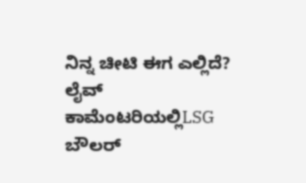ನಿನ್ನ ಚೀಟಿ ಈಗ ಎಲ್ಲಿದೆ? ಲೈವ್ ಕಾಮೆಂಟರಿಯಲ್ಲಿLSG ಬೌಲರ್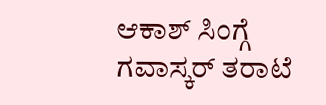ಆಕಾಶ್ ಸಿಂಗ್ಗೆ ಗವಾಸ್ಕರ್ ತರಾಟೆ